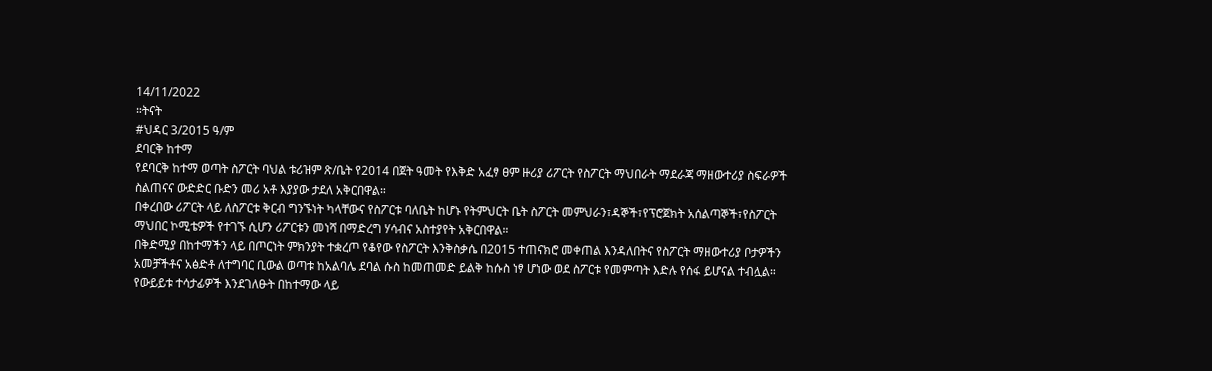14/11/2022
።ትናት
#ህዳር 3/2015 ዓ/ም
ደባርቅ ከተማ
የደባርቅ ከተማ ወጣት ስፖርት ባህል ቱሪዝም ጽ/ቤት የ2014 በጀት ዓመት የእቅድ አፈፃ ፀም ዙሪያ ሪፖርት የስፖርት ማህበራት ማደራጃ ማዘውተሪያ ስፍራዎች ስልጠናና ውድድር ቡድን መሪ አቶ እያያው ታደለ አቅርበዋል።
በቀረበው ሪፖርት ላይ ለስፖርቱ ቅርብ ግንኙነት ካላቸውና የስፖርቱ ባለቤት ከሆኑ የትምህርት ቤት ስፖርት መምህራን፣ዳኞች፣የፕሮጀክት አሰልጣኞች፣የስፖርት ማህበር ኮሚቴዎች የተገኙ ሲሆን ሪፖርቱን መነሻ በማድረግ ሃሳብና አስተያየት አቅርበዋል።
በቅድሚያ በከተማችን ላይ በጦርነት ምክንያት ተቋረጦ የቆየው የስፖርት እንቅስቃሴ በ2015 ተጠናክሮ መቀጠል እንዳለበትና የስፖርት ማዘውተሪያ ቦታዎችን አመቻችቶና አፅድቶ ለተግባር ቢውል ወጣቱ ከአልባሌ ደባል ሱስ ከመጠመድ ይልቅ ከሱስ ነፃ ሆነው ወደ ስፖርቱ የመምጣት እድሉ የሰፋ ይሆናል ተብሏል።
የውይይቱ ተሳታፊዎች እንደገለፁት በከተማው ላይ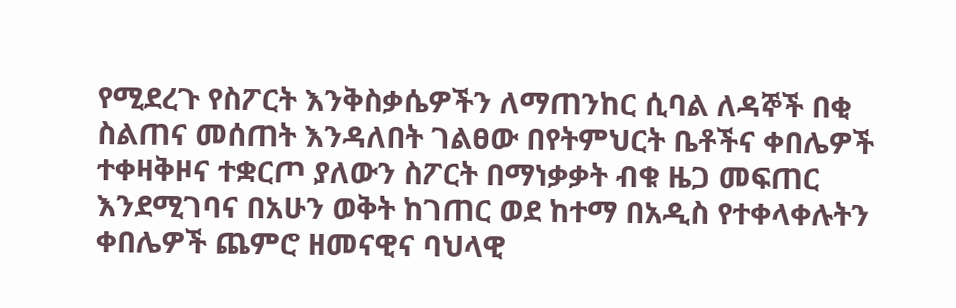የሚደረጉ የስፖርት እንቅስቃሴዎችን ለማጠንከር ሲባል ለዳኞች በቂ ስልጠና መሰጠት እንዳለበት ገልፀው በየትምህርት ቤቶችና ቀበሌዎች ተቀዛቅዞና ተቋርጦ ያለውን ስፖርት በማነቃቃት ብቁ ዜጋ መፍጠር እንደሚገባና በአሁን ወቅት ከገጠር ወደ ከተማ በአዲስ የተቀላቀሉትን ቀበሌዎች ጨምሮ ዘመናዊና ባህላዊ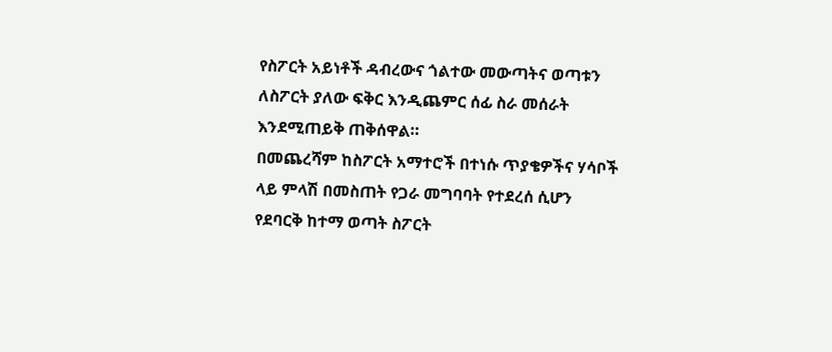የስፖርት አይነቶች ዳብረውና ጎልተው መውጣትና ወጣቱን ለስፖርት ያለው ፍቅር እንዲጨምር ሰፊ ስራ መሰራት እንደሚጠይቅ ጠቅሰዋል።
በመጨረሻም ከስፖርት አማተሮች በተነሱ ጥያቄዎችና ሃሳቦች ላይ ምላሽ በመስጠት የጋራ መግባባት የተደረሰ ሲሆን
የደባርቅ ከተማ ወጣት ስፖርት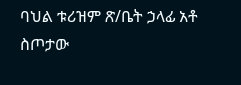ባህል ቱሪዝም ጽ/ቤት ኃላፊ አቶ ስጦታው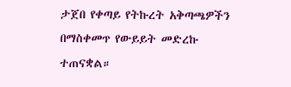ታጀበ የቀጣይ የትኩረት አቅጣጫዎችን በማስቀመጥ የውይይት መድረኩ ተጠናቋል።